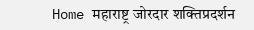Home महाराष्ट्र जोरदार शक्तिप्रदर्शन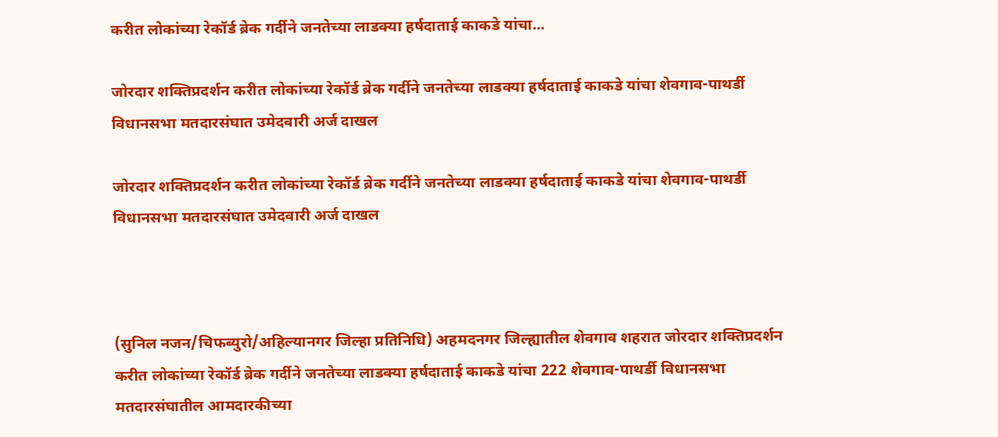करीत लोकांच्या रेकॉर्ड ब्रेक गर्दीने जनतेच्या लाडक्या हर्षदाताई काकडे यांचा...

जोरदार शक्तिप्रदर्शन करीत लोकांच्या रेकॉर्ड ब्रेक गर्दीने जनतेच्या लाडक्या हर्षदाताई काकडे यांचा शेवगाव-पाथर्डी विधानसभा मतदारसंघात उमेदवारी अर्ज दाखल

जोरदार शक्तिप्रदर्शन करीत लोकांच्या रेकॉर्ड ब्रेक गर्दीने जनतेच्या लाडक्या हर्षदाताई काकडे यांचा शेवगाव-पाथर्डी विधानसभा मतदारसंघात उमेदवारी अर्ज दाखल



(सुनिल नजन/चिफब्युरो/अहिल्यानगर जिल्हा प्रतिनिधि) अहमदनगर जिल्ह्यातील शेवगाव शहरात जोरदार शक्तिप्रदर्शन करीत लोकांच्या रेकॉर्ड ब्रेक गर्दीने जनतेच्या लाडक्या हर्षदाताई काकडे यांचा 222 शेवगाव-पाथर्डी विधानसभा मतदारसंघातील आमदारकीच्या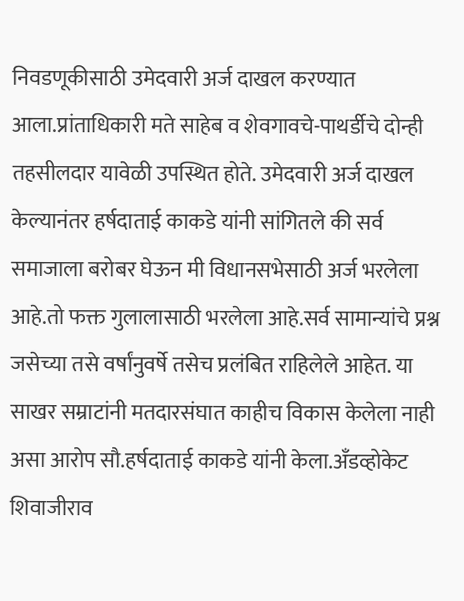निवडणूकीसाठी उमेदवारी अर्ज दाखल करण्यात आला.प्रांताधिकारी मते साहेब व शेवगावचे-पाथर्डीचे दोन्ही तहसीलदार यावेळी उपस्थित होते. उमेदवारी अर्ज दाखल केल्यानंतर हर्षदाताई काकडे यांनी सांगितले की सर्व समाजाला बरोबर घेऊन मी विधानसभेसाठी अर्ज भरलेला आहे.तो फक्त गुलालासाठी भरलेला आहे.सर्व सामान्यांचे प्रश्न जसेच्या तसे वर्षांनुवर्षे तसेच प्रलंबित राहिलेले आहेत. या साखर सम्राटांनी मतदारसंघात काहीच विकास केलेला नाही असा आरोप सौ.हर्षदाताई काकडे यांनी केला.अँडव्होकेट शिवाजीराव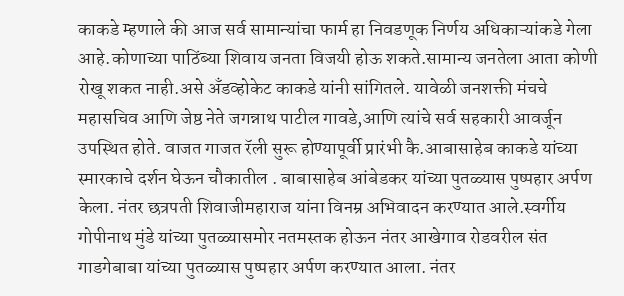काकडे म्हणाले की आज सर्व सामान्यांचा फार्म हा निवडणूक निर्णय अधिकाऱ्यांकडे गेला आहे.कोणाच्या पाठिंब्या शिवाय जनता विजयी होऊ शकते.सामान्य जनतेला आता कोणी रोखू शकत नाही.असे अँडव्होकेट काकडे यांनी सांगितले. यावेळी जनशक्ती मंचचे महासचिव आणि जेष्ठ नेते जगन्नाथ पाटील गावडे,आणि त्यांचे सर्व सहकारी आवर्जून उपस्थित होते. वाजत गाजत रॅली सुरू होण्यापूर्वी प्रारंभी कै.आबासाहेब काकडे यांच्या स्मारकाचे दर्शन घेऊन चौकातील . बाबासाहेब आंबेडकर यांच्या पुतळ्यास पुष्पहार अर्पण केला. नंतर छत्रपती शिवाजीमहाराज यांना विनम्र अभिवादन करण्यात आले.स्वर्गीय गोपीनाथ मुंडे यांच्या पुतळ्यासमोर नतमस्तक होऊन नंतर आखेगाव रोडवरील संत गाडगेबाबा यांच्या पुतळ्यास पुष्पहार अर्पण करण्यात आला. नंतर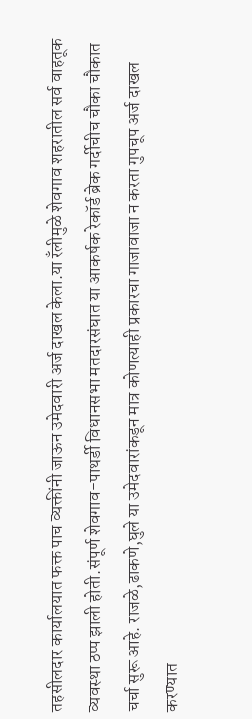तहसीलदार कार्यालयात फक्त पाच व्यक्तींनी जाऊन उमेदवारी अर्ज दाखल केला.या रँलीमुळे शेवगाव शहरातील सर्व वाहतूक व्यवस्था ठप्प झाली होती.संपूर्ण शेवगाव-पाथर्डी विधानसभा मतदारसंघात या आकर्षक रेकॉर्ड ब्रेक गर्दीचीच चौका चौकात चर्चा सुरू आहे. राजळे,ढाकणे,घुले या उमेदवारांकडून मात्र कोणत्याही प्रकारचा गाजावाजा न करता गुपचूप अर्ज दाखल करण्यात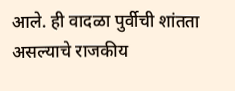आले. ही वादळा पुर्वीची शांतता असल्याचे राजकीय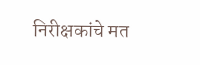निरीक्षकांचे मत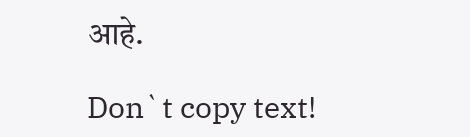आहे.

Don`t copy text!